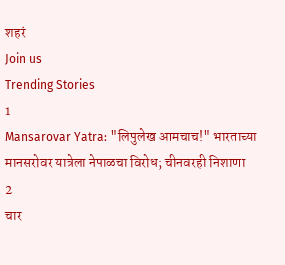शहरं
Join us
Trending Stories
1
Mansarovar Yatra: "लिपुलेख आमचाच!" भारताच्या मानसरोवर यात्रेला नेपाळचा विरोध; चीनवरही निशाणा
2
चार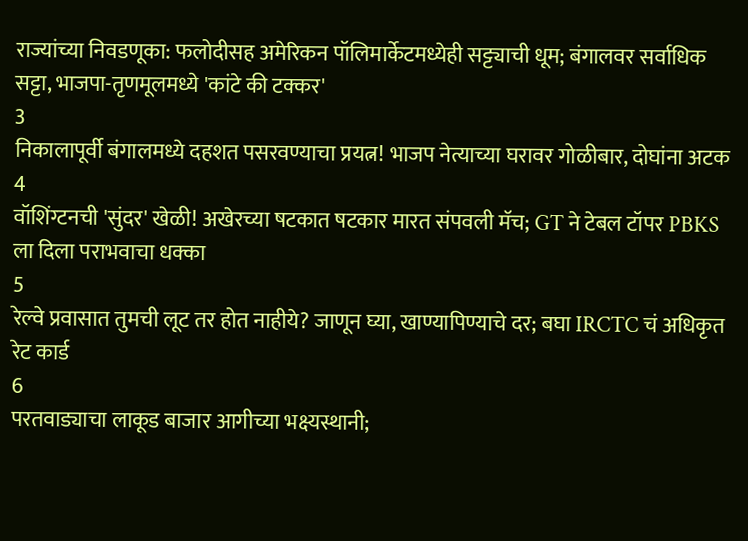राज्यांच्या निवडणूका: फलोदीसह अमेरिकन पॉलिमार्केटमध्येही सट्ट्याची धूम; बंगालवर सर्वाधिक सट्टा, भाजपा-तृणमूलमध्ये 'कांटे की टक्कर'
3
निकालापूर्वी बंगालमध्ये दहशत पसरवण्याचा प्रयत्न! भाजप नेत्याच्या घरावर गोळीबार, दोघांना अटक
4
वॉशिंग्टनची 'सुंदर' खेळी! अखेरच्या षटकात षटकार मारत संपवली मॅच; GT ने टेबल टॉपर PBKS ला दिला पराभवाचा धक्का
5
रेल्वे प्रवासात तुमची लूट तर होत नाहीये? जाणून घ्या, खाण्यापिण्याचे दर; बघा IRCTC चं अधिकृत रेट कार्ड
6
परतवाड्याचा लाकूड बाजार आगीच्या भक्ष्यस्थानी;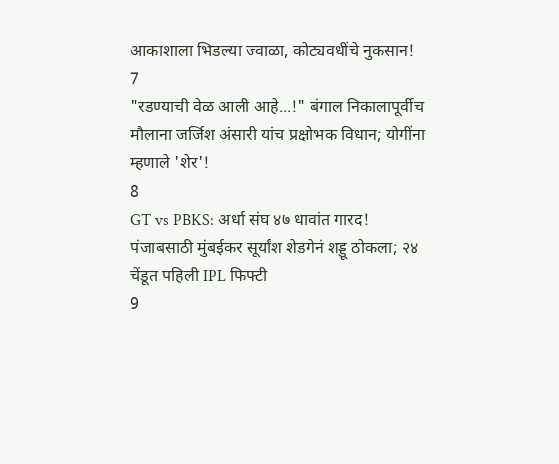आकाशाला भिडल्या ज्वाळा, कोट्यवधींचे नुकसान!
7
"रडण्याची वेळ आली आहे...!" बंगाल निकालापूर्वीच मौलाना जर्जिश अंसारी यांच प्रक्षोभक विधान; योगींना म्हणाले 'शेर'!
8
GT vs PBKS: अर्धा संघ ४७ धावांत गारद! पंजाबसाठी मुंबईकर सूर्यांश शेडगेनं शड्डू ठोकला; २४ चेंडूत पहिली IPL फिफ्टी
9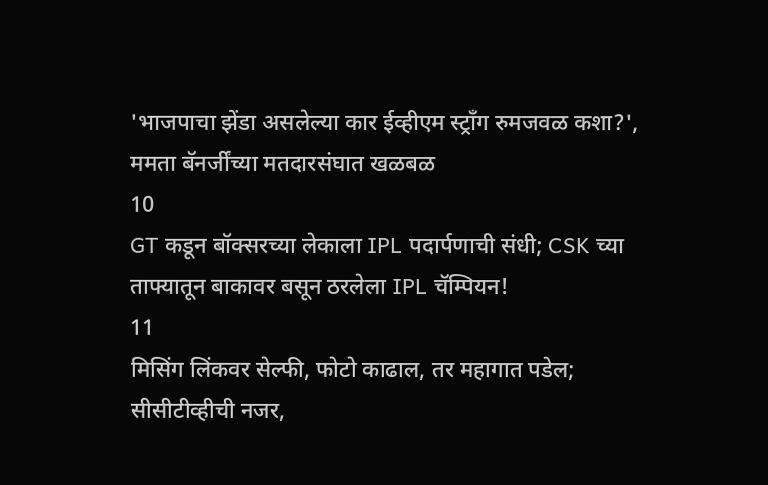'भाजपाचा झेंडा असलेल्या कार ईव्हीएम स्ट्राँग रुमजवळ कशा?', ममता बॅनर्जींच्या मतदारसंघात खळबळ
10
GT कडून बॉक्सरच्या लेकाला IPL पदार्पणाची संधी; CSK च्या ताफ्यातून बाकावर बसून ठरलेला IPL चॅम्पियन!
11
मिसिंग लिंकवर सेल्फी, फोटो काढाल, तर महागात पडेल; सीसीटीव्हीची नजर,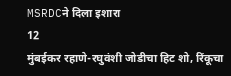MSRDCने दिला इशारा
12
मुंबईकर रहाणे-रघुवंशी जोडीचा हिट शो, रिंकूचा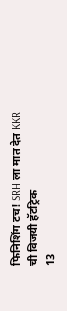फिनिशिंग टच! SRH ला मात देत KKR ची विजयी हॅटट्रिक
13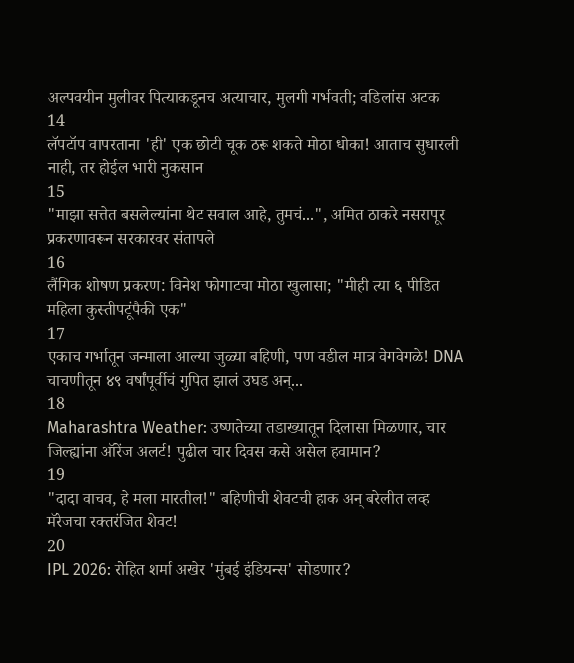अल्पवयीन मुलीवर पित्याकडूनच अत्याचार, मुलगी गर्भवती; वडिलांस अटक
14
लॅपटॉप वापरताना 'ही' एक छोटी चूक ठरू शकते मोठा धोका! आताच सुधारली नाही, तर होईल भारी नुकसान
15
"माझा सत्तेत बसलेल्यांना थेट सवाल आहे, तुमचं...", अमित ठाकरे नसरापूर प्रकरणावरून सरकारवर संतापले
16
लैंगिक शोषण प्रकरण: विनेश फोगाटचा मोठा खुलासा; "मीही त्या ६ पीडित महिला कुस्तीपटूंपैकी एक"
17
एकाच गर्भातून जन्माला आल्या जुळ्या बहिणी, पण वडील मात्र वेगवेगळे! DNA चाचणीतून ४९ वर्षांपूर्वीचं गुपित झालं उघड अन्...
18
Maharashtra Weather: उष्णतेच्या तडाख्यातून दिलासा मिळणार, चार जिल्ह्यांना ऑरेंज अलर्ट! पुढील चार दिवस कसे असेल हवामान?
19
"दादा वाचव, हे मला मारतील!" बहिणीची शेवटची हाक अन् बरेलीत लव्ह मॅरेजचा रक्तरंजित शेवट!
20
IPL 2026: रोहित शर्मा अखेर 'मुंबई इंडियन्स' सोडणार?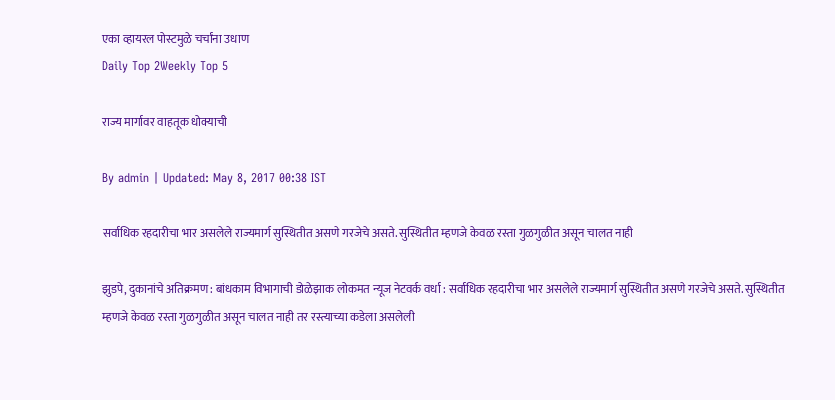एका व्हायरल पोस्टमुळे चर्चांना उधाण
Daily Top 2Weekly Top 5

राज्य मार्गावर वाहतूक धोक्याची

By admin | Updated: May 8, 2017 00:38 IST

सर्वाधिक रहदारीचा भार असलेले राज्यमार्ग सुस्थितीत असणे गरजेचे असते. सुस्थितीत म्हणजे केवळ रस्ता गुळगुळीत असून चालत नाही

झुडपे, दुकानांचे अतिक्रमण : बांधकाम विभागाची डोळेझाक लोकमत न्यूज नेटवर्क वर्धा : सर्वाधिक रहदारीचा भार असलेले राज्यमार्ग सुस्थितीत असणे गरजेचे असते. सुस्थितीत म्हणजे केवळ रस्ता गुळगुळीत असून चालत नाही तर रस्त्याच्या कडेला असलेली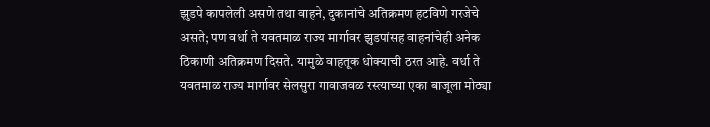झुडपे कापलेली असणे तथा वाहने, दुकानांचे अतिक्रमण हटविणे गरजेचे असते; पण वर्धा ते यवतमाळ राज्य मार्गावर झुडपांसह वाहनांचेही अनेक ठिकाणी अतिक्रमण दिसते. यामुळे वाहतूक धोक्याची ठरत आहे. वर्धा ते यवतमाळ राज्य मार्गावर सेलसुरा गावाजवळ रस्त्याच्या एका बाजूला मोठ्या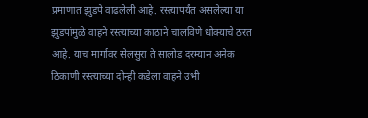प्रमाणात झुडपे वाढलेली आहे. रस्त्यापर्यंत असलेल्या या झुडपांमुळे वाहने रस्त्याच्या काठाने चालविणे धोक्याचे ठरत आहे. याच मार्गावर सेलसुरा ते सालोड दरम्यान अनेक ठिकाणी रस्त्याच्या दोन्ही कडेला वाहने उभी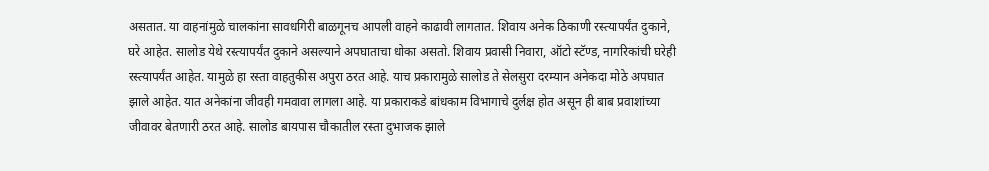असतात. या वाहनांमुळे चालकांना सावधगिरी बाळगूनच आपली वाहने काढावी लागतात. शिवाय अनेक ठिकाणी रस्त्यापर्यंत दुकाने, घरे आहेत. सालोड येथे रस्त्यापर्यंत दुकाने असल्याने अपघाताचा धोका असतो. शिवाय प्रवासी निवारा, ऑटो स्टॅण्ड, नागरिकांची घरेही रस्त्यापर्यंत आहेत. यामुळे हा रस्ता वाहतुकीस अपुरा ठरत आहे. याच प्रकारामुळे सालोड ते सेलसुरा दरम्यान अनेकदा मोठे अपघात झाले आहेत. यात अनेकांना जीवही गमवावा लागला आहे. या प्रकाराकडे बांधकाम विभागाचे दुर्लक्ष होत असून ही बाब प्रवाशांच्या जीवावर बेतणारी ठरत आहे. सालोड बायपास चौकातील रस्ता दुभाजक झाले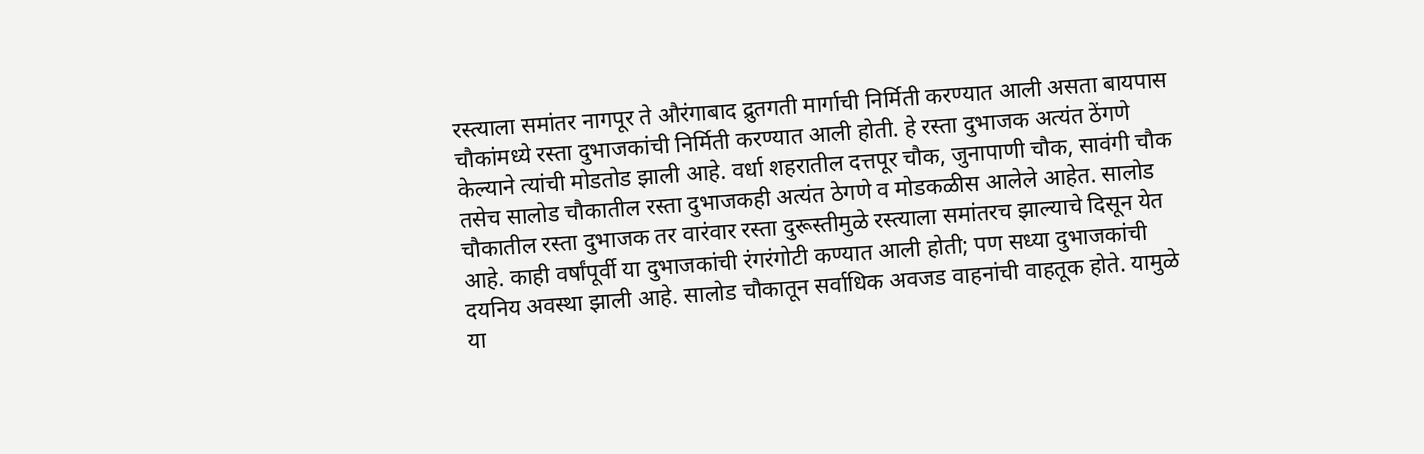रस्त्याला समांतर नागपूर ते औरंगाबाद द्रुतगती मार्गाची निर्मिती करण्यात आली असता बायपास चौकांमध्ये रस्ता दुभाजकांची निर्मिती करण्यात आली होती. हे रस्ता दुभाजक अत्यंत ठेंगणे केल्याने त्यांची मोडतोड झाली आहे. वर्धा शहरातील दत्तपूर चौक, जुनापाणी चौक, सावंगी चौक तसेच सालोड चौकातील रस्ता दुभाजकही अत्यंत ठेगणे व मोडकळीस आलेले आहेत. सालोड चौकातील रस्ता दुभाजक तर वारंवार रस्ता दुरूस्तीमुळे रस्त्याला समांतरच झाल्याचे दिसून येत आहे. काही वर्षांपूर्वी या दुभाजकांची रंगरंगोटी कण्यात आली होती; पण सध्या दुभाजकांची दयनिय अवस्था झाली आहे. सालोड चौकातून सर्वाधिक अवजड वाहनांची वाहतूक होते. यामुळे या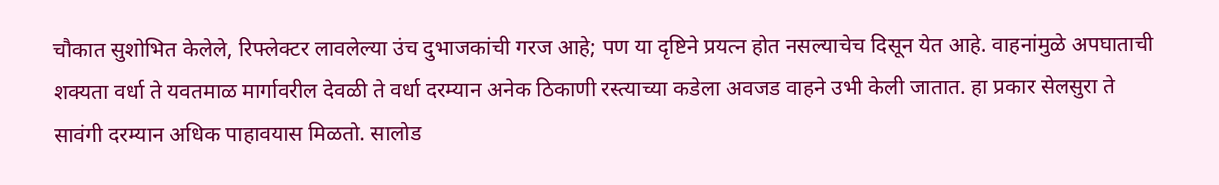चौकात सुशोभित केलेले, रिफ्लेक्टर लावलेल्या उंच दुभाजकांची गरज आहे; पण या दृष्टिने प्रयत्न होत नसल्याचेच दिसून येत आहे. वाहनांमुळे अपघाताची शक्यता वर्धा ते यवतमाळ मार्गावरील देवळी ते वर्धा दरम्यान अनेक ठिकाणी रस्त्याच्या कडेला अवजड वाहने उभी केली जातात. हा प्रकार सेलसुरा ते सावंगी दरम्यान अधिक पाहावयास मिळतो. सालोड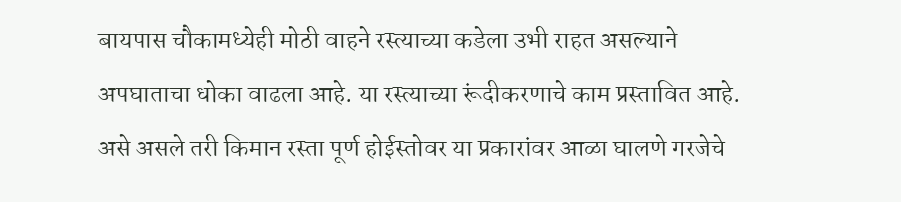बायपास चौकामध्येही मोठी वाहने रस्त्याच्या कडेला उभी राहत असल्याने अपघाताचा धोका वाढला आहे. या रस्त्याच्या रूंदीकरणाचे काम प्रस्तावित आहे. असे असले तरी किमान रस्ता पूर्ण होईस्तोवर या प्रकारांवर आळा घालणे गरजेचे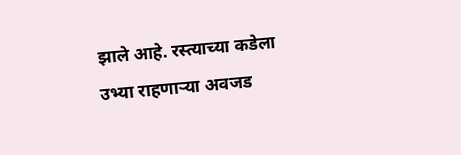झाले आहे. रस्त्याच्या कडेला उभ्या राहणाऱ्या अवजड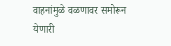वाहनांमुळे वळणावर समोरून येणारी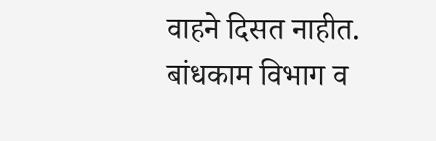वाहने दिसत नाहीत. बांधकाम विभाग व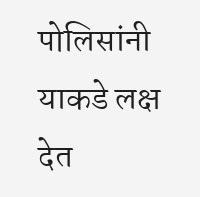पोलिसांनी याकडे लक्ष देत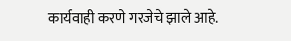कार्यवाही करणे गरजेचे झाले आहे.